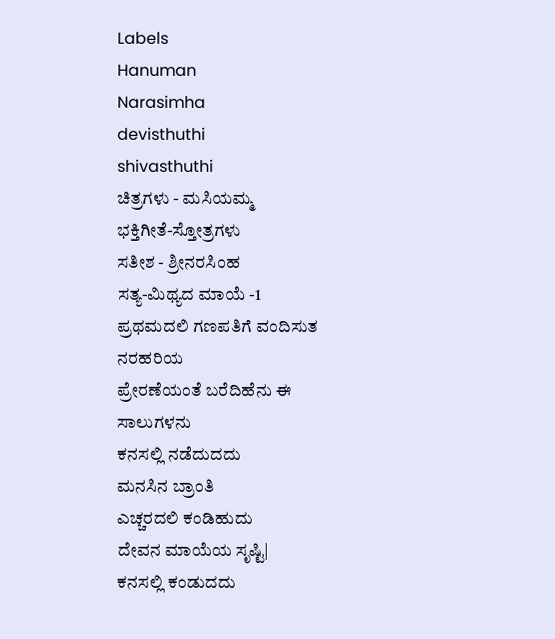Labels
Hanuman
Narasimha
devisthuthi
shivasthuthi
ಚಿತ್ರಗಳು - ಮಸಿಯಮ್ಮ
ಭಕ್ತಿಗೀತೆ-ಸ್ತೋತ್ರಗಳು
ಸತೀಶ - ಶ್ರೀನರಸಿಂಹ
ಸತ್ಯ-ಮಿಥ್ಯದ ಮಾಯೆ -1
ಪ್ರಥಮದಲಿ ಗಣಪತಿಗೆ ವಂದಿಸುತ ನರಹರಿಯ
ಪ್ರೇರಣೆಯಂತೆ ಬರೆದಿಹೆನು ಈ ಸಾಲುಗಳನು
ಕನಸಲ್ಲಿ ನಡೆದುದದು
ಮನಸಿನ ಬ್ರಾಂತಿ
ಎಚ್ಚರದಲಿ ಕಂಡಿಹುದು
ದೇವನ ಮಾಯೆಯ ಸೃಷ್ಟಿ|
ಕನಸಲ್ಲಿ ಕಂಡುದದು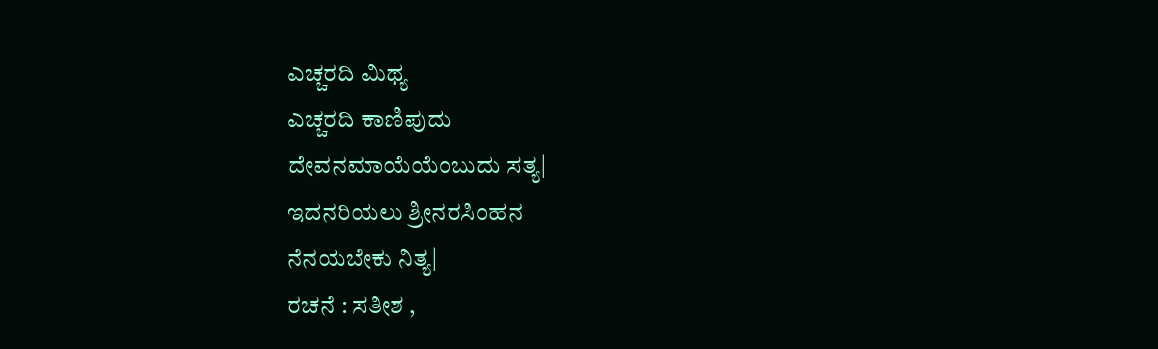ಎಚ್ಚರದಿ ಮಿಥ್ಯ
ಎಚ್ಚರದಿ ಕಾಣಿಪುದು
ದೇವನಮಾಯೆಯೆಂಬುದು ಸತ್ಯ|
ಇದನರಿಯಲು ಶ್ರೀನರಸಿಂಹನ
ನೆನಯಬೇಕು ನಿತ್ಯ|
ರಚನೆ : ಸತೀಶ ,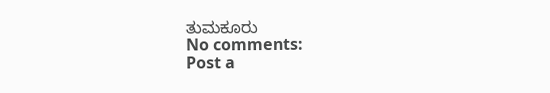ತುಮಕೂರು
No comments:
Post a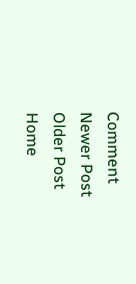Comment
Newer Post
Older Post
Home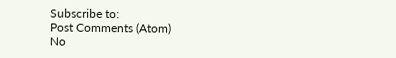Subscribe to:
Post Comments (Atom)
No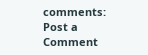comments:
Post a Comment